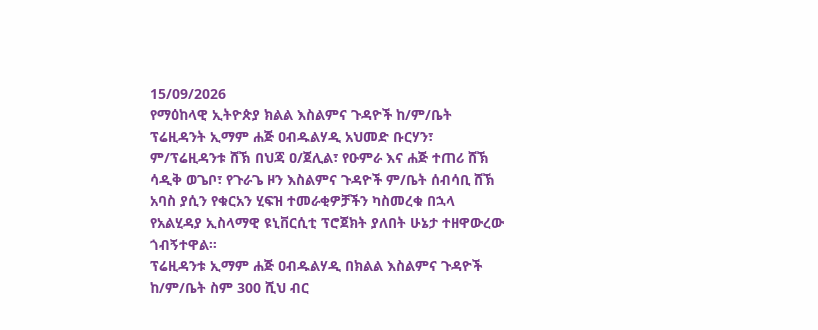15/09/2026
የማዕከላዊ ኢትዮጵያ ክልል እስልምና ጉዳዮች ከ/ም/ቤት ፕሬዚዳንት ኢማም ሐጅ ዐብዱልሃዲ አህመድ ቡርሃን፣ ም/ፕሬዚዳንቱ ሸኽ በህጃ ዐ/ጀሊል፣ የዑምራ እና ሐጅ ተጠሪ ሸኽ ሳዲቅ ወጌቦ፣ የጉራጌ ዞን እስልምና ጉዳዮች ም/ቤት ሰብሳቢ ሸኽ አባስ ያሲን የቁርአን ሂፍዝ ተመራቂዎቻችን ካስመረቁ በኋላ የአልሂዳያ ኢስላማዊ ዩኒቨርሲቲ ፕሮጀክት ያለበት ሁኔታ ተዘዋውረው ጎብኝተዋል።
ፕሬዚዳንቱ ኢማም ሐጅ ዐብዱልሃዲ በክልል እስልምና ጉዳዮች ከ/ም/ቤት ስም 300 ሺህ ብር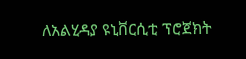ለአልሂዳያ ዩኒቨርሲቲ ፕሮጀክት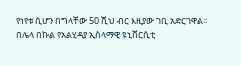የነየቱ ሲሆን በግላቸው 50 ሺህ ብር እዚያው ገቢ አድርገዋል። በሌላ በኩል የአልሂዳያ ኢስላማዊ ዩኒቨርሲቲ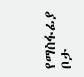የማስፋፊያ ቦታ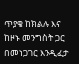ጥያቄ ከክልሉ እና ከዞኑ መንግስት ጋር በመነጋገር እንዲፈታ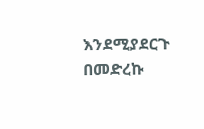እንደሚያደርጉ በመድረኩ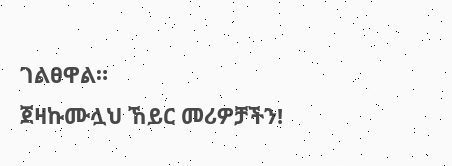ገልፀዋል።
ጀዛኩሙሏህ ኸይር መሪዎቻችን!